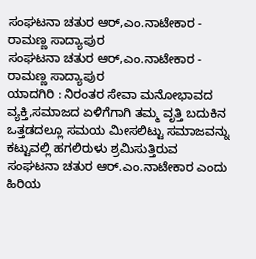ಸಂಘಟನಾ ಚತುರ ಆರ್,ಎಂ.ನಾಟೇಕಾರ - ರಾಮಣ್ಣ ಸಾದ್ಯಾಪುರ
ಸಂಘಟನಾ ಚತುರ ಆರ್,ಎಂ.ನಾಟೇಕಾರ - ರಾಮಣ್ಣ ಸಾದ್ಯಾಪುರ
ಯಾದಗಿರಿ : ನಿರಂತರ ಸೇವಾ ಮನೋಭಾವದ ವ್ಯಕ್ತಿ,ಸಮಾಜದ ಏಳಿಗೆಗಾಗಿ ತಮ್ಮ ವೃತ್ತಿ ಬದುಕಿನ ಒತ್ತಡದಲ್ಲೂ ಸಮಯ ಮೀಸಲಿಟ್ಟು ಸಮಾಜವನ್ನು ಕಟ್ಟುವಲ್ಲಿ ಹಗಲಿರುಳು ಶ್ರಮಿಸುತ್ತಿರುವ ಸಂಘಟನಾ ಚತುರ ಆರ್.ಎಂ.ನಾಟೇಕಾರ ಎಂದು ಹಿರಿಯ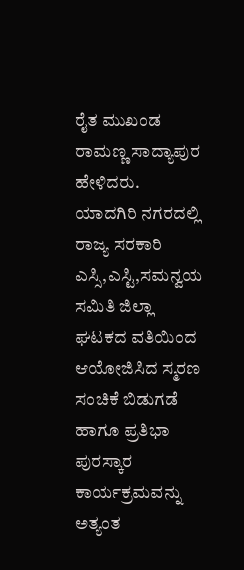ರೈತ ಮುಖಂಡ ರಾಮಣ್ಣ ಸಾದ್ಯಾಪುರ ಹೇಳಿದರು.
ಯಾದಗಿರಿ ನಗರದಲ್ಲಿ ರಾಜ್ಯ ಸರಕಾರಿ ಎಸ್ಸಿ,ಎಸ್ಟಿ,ಸಮನ್ವಯ ಸಮಿತಿ ಜಿಲ್ಲಾ ಘಟಕದ ವತಿಯಿಂದ ಆಯೋಜಿಸಿದ ಸ್ಮರಣ ಸಂಚಿಕೆ ಬಿಡುಗಡೆ ಹಾಗೂ ಪ್ರತಿಭಾ ಪುರಸ್ಕಾರ ಕಾರ್ಯಕ್ರಮವನ್ನು ಅತ್ಯಂತ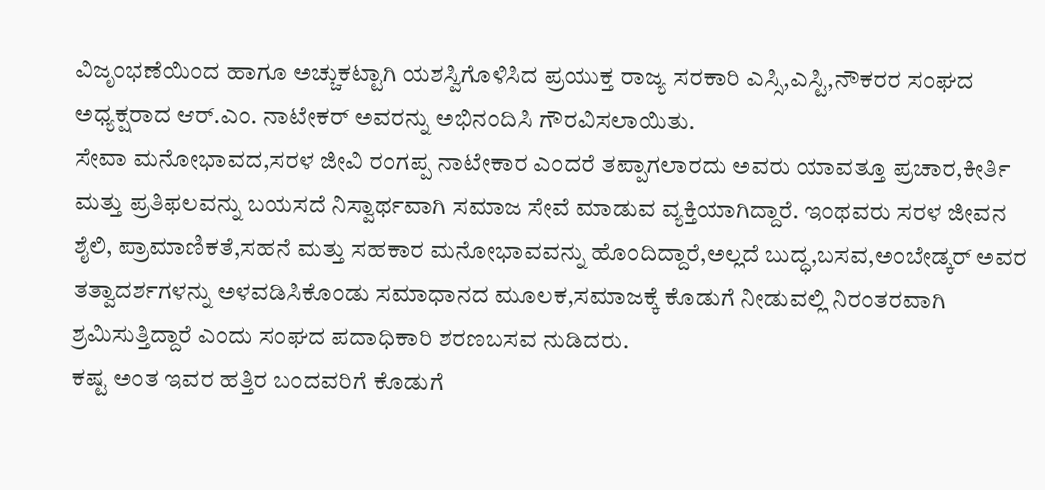ವಿಜೃಂಭಣೆಯಿಂದ ಹಾಗೂ ಅಚ್ಚುಕಟ್ಟಾಗಿ ಯಶಸ್ವಿಗೊಳಿಸಿದ ಪ್ರಯುಕ್ತ ರಾಜ್ಯ ಸರಕಾರಿ ಎಸ್ಸಿ,ಎಸ್ಟಿ,ನೌಕರರ ಸಂಘದ ಅಧ್ಯಕ್ಷರಾದ ಆರ್.ಎಂ. ನಾಟೇಕರ್ ಅವರನ್ನು ಅಭಿನಂದಿಸಿ ಗೌರವಿಸಲಾಯಿತು.
ಸೇವಾ ಮನೋಭಾವದ,ಸರಳ ಜೀವಿ ರಂಗಪ್ಪ ನಾಟೇಕಾರ ಎಂದರೆ ತಪ್ಪಾಗಲಾರದು ಅವರು ಯಾವತ್ತೂ ಪ್ರಚಾರ,ಕೀರ್ತಿ ಮತ್ತು ಪ್ರತಿಫಲವನ್ನು ಬಯಸದೆ ನಿಸ್ವಾರ್ಥವಾಗಿ ಸಮಾಜ ಸೇವೆ ಮಾಡುವ ವ್ಯಕ್ತಿಯಾಗಿದ್ದಾರೆ. ಇಂಥವರು ಸರಳ ಜೀವನ ಶೈಲಿ, ಪ್ರಾಮಾಣಿಕತೆ,ಸಹನೆ ಮತ್ತು ಸಹಕಾರ ಮನೋಭಾವವನ್ನು ಹೊಂದಿದ್ದಾರೆ,ಅಲ್ಲದೆ ಬುದ್ಧ,ಬಸವ,ಅಂಬೇಡ್ಕರ್ ಅವರ ತತ್ವಾದರ್ಶಗಳನ್ನು ಅಳವಡಿಸಿಕೊಂಡು ಸಮಾಧಾನದ ಮೂಲಕ,ಸಮಾಜಕ್ಕೆ ಕೊಡುಗೆ ನೀಡುವಲ್ಲಿ ನಿರಂತರವಾಗಿ ಶ್ರಮಿಸುತ್ತಿದ್ದಾರೆ ಎಂದು ಸಂಘದ ಪದಾಧಿಕಾರಿ ಶರಣಬಸವ ನುಡಿದರು.
ಕಷ್ಟ ಅಂತ ಇವರ ಹತ್ತಿರ ಬಂದವರಿಗೆ ಕೊಡುಗೆ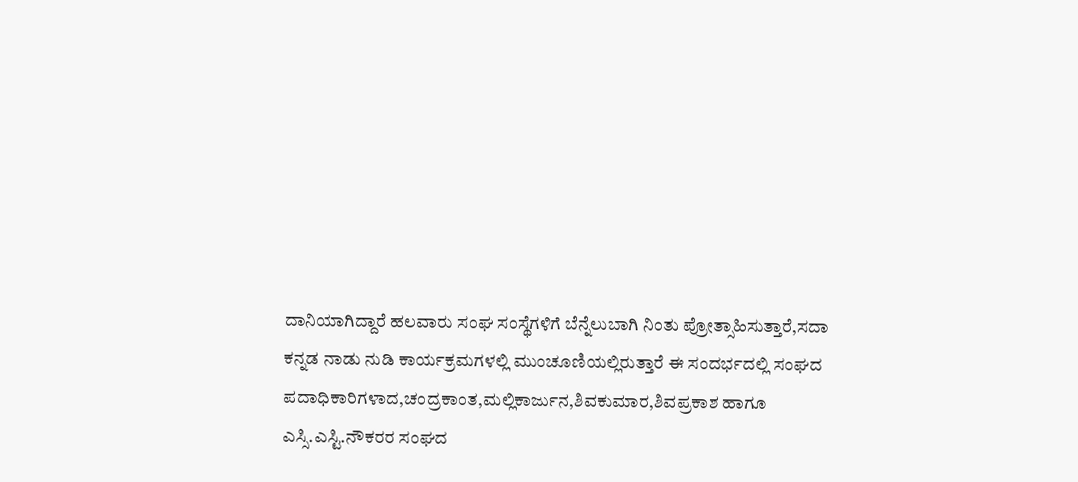ದಾನಿಯಾಗಿದ್ದಾರೆ ಹಲವಾರು ಸಂಘ ಸಂಸ್ಥೆಗಳಿಗೆ ಬೆನ್ನೆಲುಬಾಗಿ ನಿಂತು ಪ್ರೋತ್ಸಾಹಿಸುತ್ತಾರೆ,ಸದಾ ಕನ್ನಡ ನಾಡು ನುಡಿ ಕಾರ್ಯಕ್ರಮಗಳಲ್ಲಿ ಮುಂಚೂಣಿಯಲ್ಲಿರುತ್ತಾರೆ ಈ ಸಂದರ್ಭದಲ್ಲಿ ಸಂಘದ ಪದಾಧಿಕಾರಿಗಳಾದ,ಚಂದ್ರಕಾಂತ,ಮಲ್ಲಿಕಾರ್ಜುನ,ಶಿವಕುಮಾರ,ಶಿವಪ್ರಕಾಶ ಹಾಗೂ ಎಸ್ಸಿ.ಎಸ್ಟಿ.ನೌಕರರ ಸಂಘದ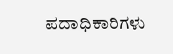ಪದಾಧಿಕಾರಿಗಳು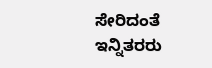ಸೇರಿದಂತೆ ಇನ್ನಿತರರು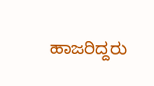ಹಾಜರಿದ್ದರು